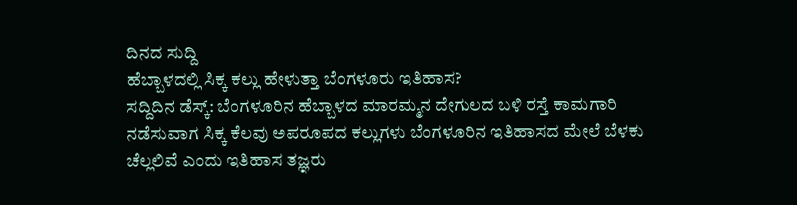ದಿನದ ಸುದ್ದಿ
ಹೆಬ್ಬಾಳದಲ್ಲಿ ಸಿಕ್ಕ ಕಲ್ಲು ಹೇಳುತ್ತಾ ಬೆಂಗಳೂರು ಇತಿಹಾಸ?
ಸದ್ದಿದಿನ ಡೆಸ್ಕ್: ಬೆಂಗಳೂರಿನ ಹೆಬ್ಬಾಳದ ಮಾರಮ್ಮನ ದೇಗುಲದ ಬಳಿ ರಸ್ತೆ ಕಾಮಗಾರಿ ನಡೆಸುವಾಗ ಸಿಕ್ಕ ಕೆಲವು ಅಪರೂಪದ ಕಲ್ಲುಗಳು ಬೆಂಗಳೂರಿನ ಇತಿಹಾಸದ ಮೇಲೆ ಬೆಳಕು ಚೆಲ್ಲಲಿವೆ ಎಂದು ಇತಿಹಾಸ ತಜ್ಞರು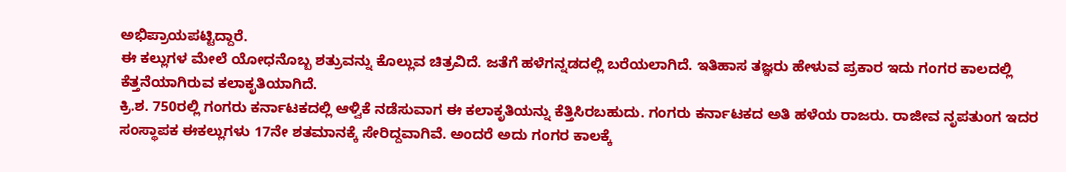ಅಭಿಪ್ರಾಯಪಟ್ಟಿದ್ದಾರೆ.
ಈ ಕಲ್ಲುಗಳ ಮೇಲೆ ಯೋಧನೊಬ್ಬ ಶತ್ರುವನ್ನು ಕೊಲ್ಲುವ ಚಿತ್ರವಿದೆ. ಜತೆಗೆ ಹಳೆಗನ್ನಡದಲ್ಲಿ ಬರೆಯಲಾಗಿದೆ. ಇತಿಹಾಸ ತಜ್ಞರು ಹೇಳುವ ಪ್ರಕಾರ ಇದು ಗಂಗರ ಕಾಲದಲ್ಲಿ ಕೆತ್ತನೆಯಾಗಿರುವ ಕಲಾಕೃತಿಯಾಗಿದೆ.
ಕ್ರಿ.ಶ. 750ರಲ್ಲಿ ಗಂಗರು ಕರ್ನಾಟಕದಲ್ಲಿ ಆಳ್ವಿಕೆ ನಡೆಸುವಾಗ ಈ ಕಲಾಕೃತಿಯನ್ನು ಕೆತ್ತಿಸಿರಬಹುದು. ಗಂಗರು ಕರ್ನಾಟಕದ ಅತಿ ಹಳೆಯ ರಾಜರು. ರಾಜೀವ ನೃಪತುಂಗ ಇದರ ಸಂಸ್ಥಾಪಕ ಈಕಲ್ಲುಗಳು 17ನೇ ಶತಮಾನಕ್ಕೆ ಸೇರಿದ್ದವಾಗಿವೆ. ಅಂದರೆ ಅದು ಗಂಗರ ಕಾಲಕ್ಕೆ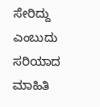ಸೇರಿದ್ದು ಎಂಬುದು ಸರಿಯಾದ ಮಾಹಿತಿ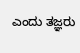ಎಂದು ತಜ್ಞರು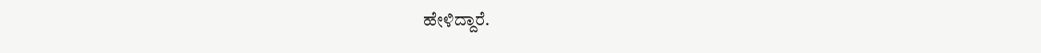ಹೇಳಿದ್ದಾರೆ.